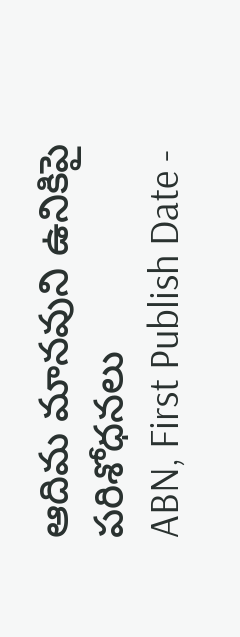ఆదిమ మానవుని ఉనికిపై పరిశోధనలు
ABN, First Publish Date -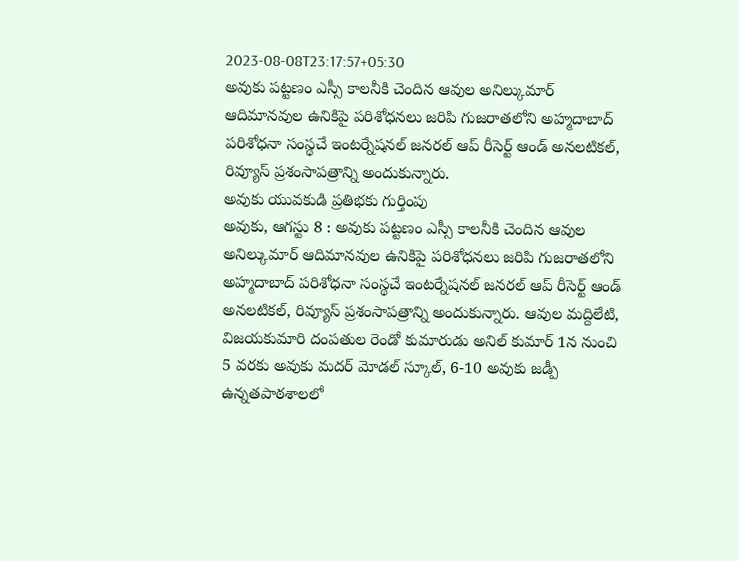2023-08-08T23:17:57+05:30
అవుకు పట్టణం ఎస్సీ కాలనీకి చెందిన ఆవుల అనిల్కుమార్ ఆదిమానవుల ఉనికిపై పరిశోధనలు జరిపి గుజరాతలోని అహ్మదాబాద్ పరిశోధనా సంస్థచే ఇంటర్నేషనల్ జనరల్ ఆప్ రీసెర్ట్ ఆండ్ అనలటికల్, రివ్యూస్ ప్రశంసాపత్రాన్ని అందుకున్నారు.
అవుకు యువకుడి ప్రతిభకు గుర్తింపు
అవుకు, ఆగస్టు 8 : అవుకు పట్టణం ఎస్సీ కాలనీకి చెందిన ఆవుల అనిల్కుమార్ ఆదిమానవుల ఉనికిపై పరిశోధనలు జరిపి గుజరాతలోని అహ్మదాబాద్ పరిశోధనా సంస్థచే ఇంటర్నేషనల్ జనరల్ ఆప్ రీసెర్ట్ ఆండ్ అనలటికల్, రివ్యూస్ ప్రశంసాపత్రాన్ని అందుకున్నారు. ఆవుల మద్దిలేటి, విజయకుమారి దంపతుల రెండో కుమారుడు అనిల్ కుమార్ 1న నుంచి 5 వరకు అవుకు మదర్ మోడల్ స్కూల్, 6-10 అవుకు జడ్పీ ఉన్నతపాఠశాలలో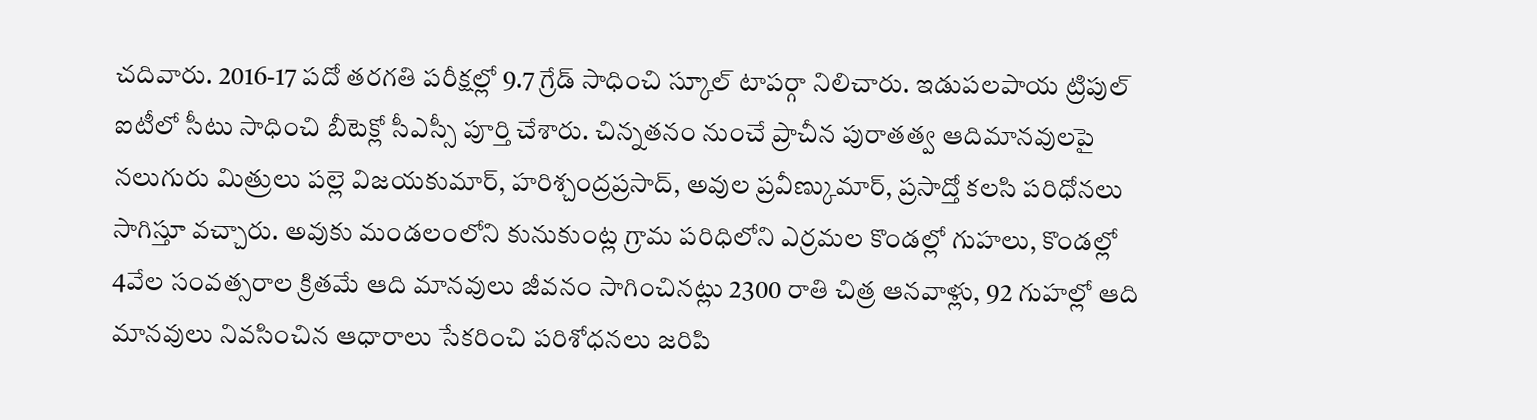చదివారు. 2016-17 పదో తరగతి పరీక్షల్లో 9.7 గ్రేడ్ సాధించి స్కూల్ టాపర్గా నిలిచారు. ఇడుపలపాయ ట్రిపుల్ ఐటీలో సీటు సాధించి బీటెక్లో సీఎస్సీ పూర్తి చేశారు. చిన్నతనం నుంచే ప్రాచీన పురాతత్వ ఆదిమానవులపై నలుగురు మిత్రులు పల్లె విజయకుమార్, హరిశ్చంద్రప్రసాద్, అవుల ప్రవీణ్కుమార్, ప్రసాద్తో కలసి పరిధోనలు సాగిస్తూ వచ్చారు. అవుకు మండలంలోని కునుకుంట్ల గ్రామ పరిధిలోని ఎర్రమల కొండల్లో గుహలు, కొండల్లో 4వేల సంవత్సరాల క్రితమే ఆది మానవులు జీవనం సాగించినట్లు 2300 రాతి చిత్ర ఆనవాళ్లు, 92 గుహల్లో ఆది మానవులు నివసించిన ఆధారాలు సేకరించి పరిశోధనలు జరిపి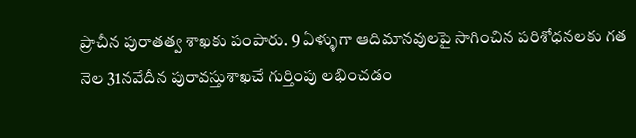ప్రాచీన పురాతత్వ శాఖకు పంపారు. 9 ఏళ్ళుగా ఆదిమానవులపై సాగించిన పరిశోధనలకు గత నెల 31నవేదీన పురావస్తుశాఖచే గుర్తింపు లభించడం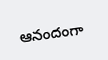ఆనందంగా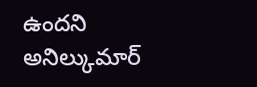ఉందని అనిల్కుమార్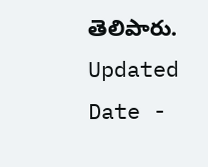తెలిపారు.
Updated Date -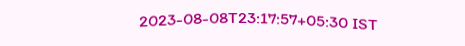2023-08-08T23:17:57+05:30 IST